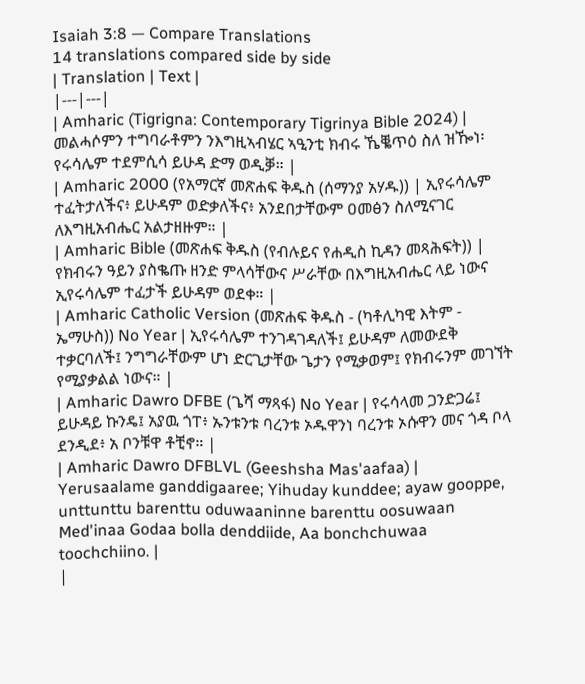Isaiah 3:8 — Compare Translations
14 translations compared side by side
| Translation | Text |
|---|---|
| Amharic (Tigrigna: Contemporary Tigrinya Bible 2024) | መልሓሶምን ተግባራቶምን ንእግዚኣብሄር ኣዒንቲ ክብሩ ኼቘጥዕ ስለ ዝዀነ፡ የሩሳሌም ተደምሲሳ ይሁዳ ድማ ወዲቓ። |
| Amharic 2000 (የአማርኛ መጽሐፍ ቅዱስ (ሰማንያ አሃዱ)) | ኢየሩሳሌም ተፈትታለችና፥ ይሁዳም ወድቃለችና፥ አንደበታቸውም ዐመፅን ስለሚናገር ለእግዚአብሔር አልታዘዙም። |
| Amharic Bible (መጽሐፍ ቅዱስ (የብሉይና የሐዲስ ኪዳን መጻሕፍት)) | የክብሩን ዓይን ያስቈጡ ዘንድ ምላሳቸውና ሥራቸው በእግዚአብሔር ላይ ነውና ኢየሩሳሌም ተፈታች ይሁዳም ወደቀ። |
| Amharic Catholic Version (መጽሐፍ ቅዱስ - (ካቶሊካዊ እትም - ኤማሁስ)) No Year | ኢየሩሳሌም ተንገዳገዳለች፤ ይሁዳም ለመውደቅ ተቃርባለች፤ ንግግራቸውም ሆነ ድርጊታቸው ጌታን የሚቃወም፤ የክብሩንም መገኘት የሚያቃልል ነውና። |
| Amharic Dawro DFBE (ጌሻ ማጻፋ) No Year | የሩሳላመ ጋንድጋሬ፤ ይሁዳይ ኩንዴ፤ አያዉ ጎፐ፥ ኡንቱንቱ ባረንቱ ኦዱዋንነ ባረንቱ ኦሱዋን መና ጎዳ ቦላ ደንዲደ፥ አ ቦንቹዋ ቶቺኖ። |
| Amharic Dawro DFBLVL (Geeshsha Mas'aafaa) | Yerusaalame ganddigaaree; Yihuday kunddee; ayaw gooppe, unttunttu barenttu oduwaaninne barenttu oosuwaan Med'inaa Godaa bolla denddiide, Aa bonchchuwaa toochchiino. |
|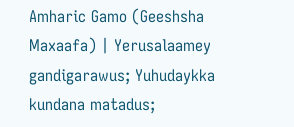Amharic Gamo (Geeshsha Maxaafa) | Yerusalaamey gandigarawus; Yuhudaykka kundana matadus;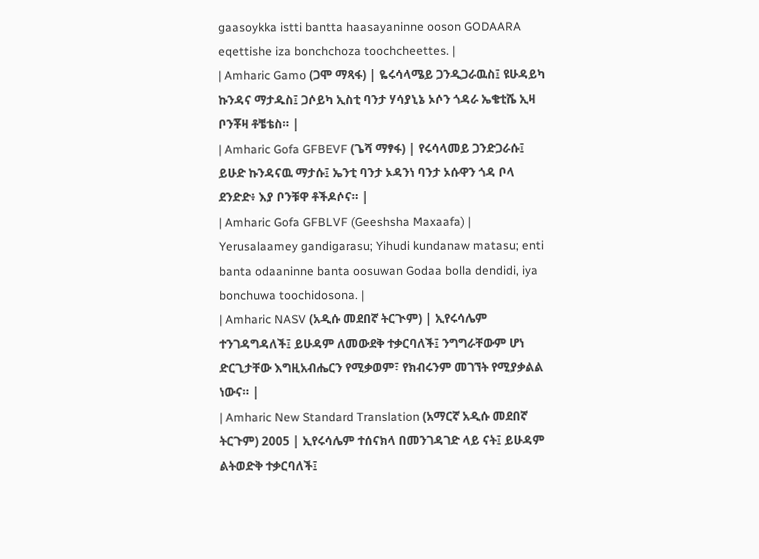gaasoykka istti bantta haasayaninne ooson GODAARA eqettishe iza bonchchoza toochcheettes. |
| Amharic Gamo (ጋሞ ማጻፋ) | ዬሩሳላሜይ ጋንዲጋራዉስ፤ ዩሁዳይካ ኩንዳና ማታዱስ፤ ጋሶይካ ኢስቲ ባንታ ሃሳያኒኔ ኦሶን ጎዳራ ኤቄቲሼ ኢዛ ቦንቾዛ ቶቼቴስ። |
| Amharic Gofa GFBEVF (ጌሻ ማፃፋ) | የሩሳላመይ ጋንድጋራሱ፤ ይሁድ ኩንዳናዉ ማታሱ፤ ኤንቲ ባንታ ኦዳንነ ባንታ ኦሱዋን ጎዳ ቦላ ደንድድ፥ እያ ቦንቹዋ ቶችዶሶና። |
| Amharic Gofa GFBLVF (Geeshsha Maxaafa) | Yerusalaamey gandigarasu; Yihudi kundanaw matasu; enti banta odaaninne banta oosuwan Godaa bolla dendidi, iya bonchuwa toochidosona. |
| Amharic NASV (አዲሱ መደበኛ ትርጒም) | ኢየሩሳሌም ተንገዳግዳለች፤ ይሁዳም ለመውደቅ ተቃርባለች፤ ንግግራቸውም ሆነ ድርጊታቸው እግዚአብሔርን የሚቃወም፣ የክብሩንም መገኘት የሚያቃልል ነውና። |
| Amharic New Standard Translation (አማርኛ አዲሱ መደበኛ ትርጉም) 2005 | ኢየሩሳሌም ተሰናክላ በመንገዳገድ ላይ ናት፤ ይሁዳም ልትወድቅ ተቃርባለች፤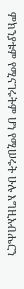ምክንያቱም የሚናገሩትም ሆነ የሚሠሩት ሁሉ እግዚአብሔርን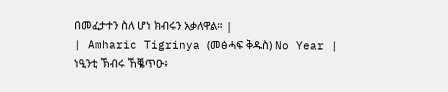በመፈታተን ስለ ሆነ ክብሩን አቃለዋል። |
| Amharic Tigrinya (መፅሓፍ ቅዱስ) No Year | ነዒንቲ ኽብሩ ኸቘጥዑ፥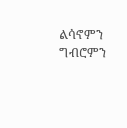ልሳኖምን ግብሮምን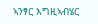ኣንፃር እግዚኣብሄር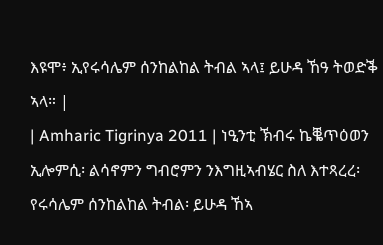እዩሞ፥ ኢየሩሳሌም ሰንከልከል ትብል ኣላ፤ ይሁዳ ኸዓ ትወድቕ ኣላ። |
| Amharic Tigrinya 2011 | ነዒንቲ ኽብሩ ኬቘጥዕወን ኢሎምሲ፡ ልሳኖምን ግብሮምን ንእግዚኣብሄር ስለ እተጻረረ፡ የሩሳሌም ሰንከልከል ትብል፡ ይሁዳ ኸኣ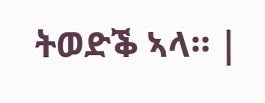ትወድቕ ኣላ። |